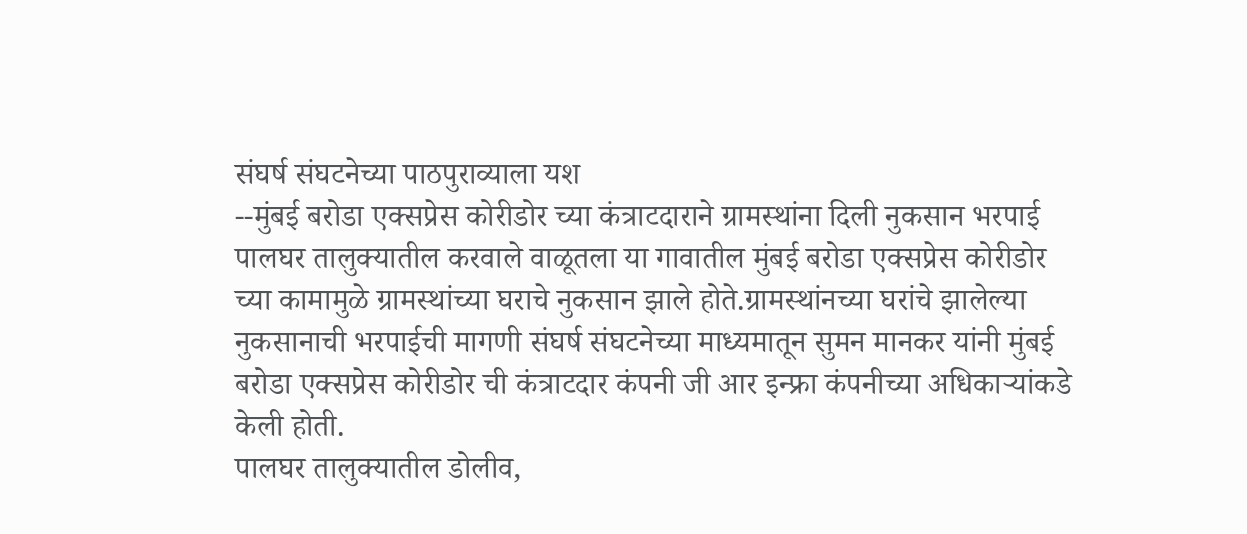संघर्ष संघटनेच्या पाठपुराव्याला यश
--मुंबई बरोडा एक्सप्रेस कोरीडोर च्या कंत्राटदाराने ग्रामस्थांना दिली नुकसान भरपाई
पालघर तालुक्यातील करवाले वाळूतला या गावातील मुंबई बरोडा एक्सप्रेस कोरीडोर च्या कामामुळे ग्रामस्थांच्या घराचे नुकसान झाले होते.ग्रामस्थांनच्या घरांचे झालेल्या नुकसानाची भरपाईची मागणी संघर्ष संघटनेच्या माध्यमातून सुमन मानकर यांनी मुंबई बरोडा एक्सप्रेस कोरीडोर ची कंत्राटदार कंपनी जी आर इन्फ्रा कंपनीच्या अधिकाऱ्यांकडे केली होती.
पालघर तालुक्यातील डोलीव,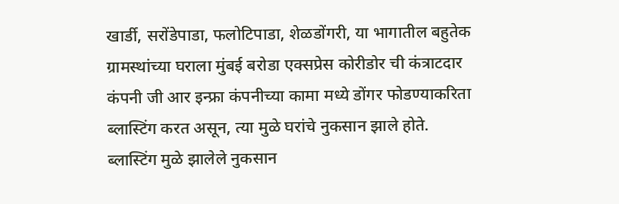खार्डी, सरोंडेपाडा, फलोटिपाडा, शेळडोंगरी, या भागातील बहुतेक ग्रामस्थांच्या घराला मुंबई बरोडा एक्सप्रेस कोरीडोर ची कंत्राटदार कंपनी जी आर इन्फ्रा कंपनीच्या कामा मध्ये डोंगर फोडण्याकरिता ब्लास्टिंग करत असून, त्या मुळे घरांचे नुकसान झाले होते.
ब्लास्टिंग मुळे झालेले नुकसान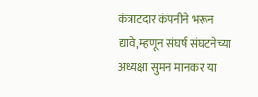कंत्राटदार कंपनीने भरून द्यावे,म्हणून संघर्ष संघटनेच्या अध्यक्षा सुमन मानकर या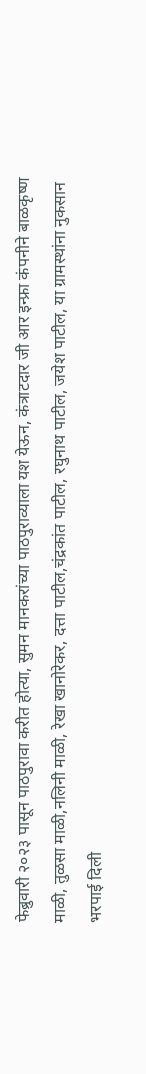फेब्रुवारी २०२३ पासून पाठपुरावा करीत होत्या, सुमन मानकरांच्या पाठपुराव्याला यश येऊन, कंत्राटदार जी आर इन्फ्रा कंपनीने बाळकृष्ण माळी, तुळसा माळी,नलिनी माळी, रेखा खानोरेकर, दत्ता पाटील,चंद्रकांत पाटील, रघुनाथ पाटील, जयेश पाटील, या ग्रामस्थांना नुकसान भरपाई दिली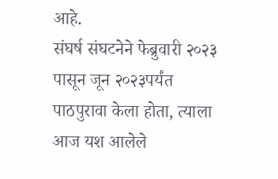आहे.
संघर्ष संघटनेने फेब्रुवारी २०२३ पासून जून २०२३पर्यंत पाठपुरावा केला होता, त्याला आज यश आलेले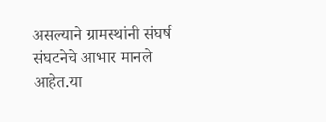असल्याने ग्रामस्थांनी संघर्ष संघटनेचे आभार मानले आहेत.या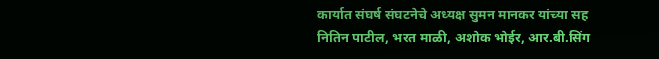कार्यात संघर्ष संघटनेचे अध्यक्ष सुमन मानकर यांच्या सह नितिन पाटील, भरत माळी, अशोक भोईर, आर.बी.सिंग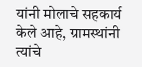यांनी मोलाचे सहकार्य केले आहे, ग्रामस्थांनी त्यांचे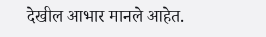देखील आभार मानले आहेत.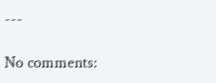---

No comments: